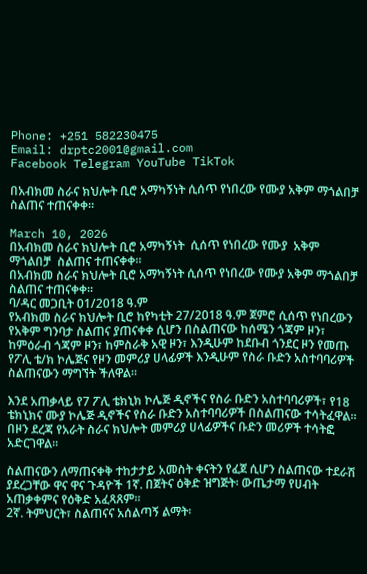Phone: +251 582230475
Email: drptc2001@gmail.com
Facebook Telegram YouTube TikTok

በአብክመ ስራና ክህሎት ቢሮ አማካኝነት ሲሰጥ የነበረው የሙያ አቅም ማጎልበቻ ስልጠና ተጠናቀቀ።

March 10, 2026
በአብክመ ስራና ክህሎት ቢሮ አማካኝነት  ሲሰጥ የነበረው የሙያ  አቅም ማጎልበቻ  ስልጠና ተጠናቀቀ።
በአብክመ ስራና ክህሎት ቢሮ አማካኝነት ሲሰጥ የነበረው የሙያ አቅም ማጎልበቻ ስልጠና ተጠናቀቀ።
ባ/ዳር መጋቢት 01/2018 ዓ.ም
የአብክመ ስራና ክህሎት ቢሮ ከየካቲት 27/2018 ዓ.ም ጀምሮ ሲሰጥ የነበረውን የአቅም ግንባታ ስልጠና ያጠናቀቀ ሲሆን በስልጠናው ከሰሜን ጎጃም ዞን፣ ከምዕራብ ጎጃም ዞን፣ ከምስራቅ አዊ ዞን፣ እንዲሁም ከደቡብ ጎንደር ዞን የመጡ የፖሊ ቴ/ክ ኮሌጅና የዞን መምሪያ ሀላፊዎች እንዲሁም የስራ ቡድን አስተባባሪዎች ስልጠናውን ማግኘት ችለዋል።

እንደ አጠቃላይ የ7 ፖሊ ቴክኒክ ኮሌጅ ዲኖችና የስራ ቡድን አስተባባሪዎች፣ የ18 ቴክኒክና ሙያ ኮሌጅ ዲኖችና የስራ ቡድን አስተባባሪዎች በስልጠናው ተሳትፈዋል። በዞን ደረጃ የአራት ስራና ክህሎት መምሪያ ሀላፊዎችና ቡድን መሪዎች ተሳትፎ አድርገዋል።

ስልጠናውን ለማጠናቀቅ ተከታታይ አመስት ቀናትን የፈጀ ሲሆን ስልጠናው ተደራሽ ያደረጋቸው ዋና ዋና ጉዳዮች 1ኛ. በጀትና ዕቅድ ዝግጅት፡ ውጤታማ የሀብት አጠቃቀምና የዕቅድ አፈጻጸም።
2ኛ. ትምህርት፣ ስልጠናና አሰልጣኝ ልማት፡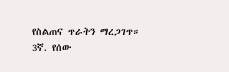የስልጠና ጥራትን ማረጋገጥ።
3ኛ. የሰው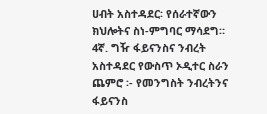ሀብት አስተዳደር፡ የሰራተኛውን ክህሎትና ስነ-ምግባር ማሳደግ።
4ኛ. ግዥ ፋይናንስና ንብረት አስተዳደር የውስጥ ኦዲተር ስራን ጨምሮ ፡- የመንግስት ንብረትንና ፋይናንስ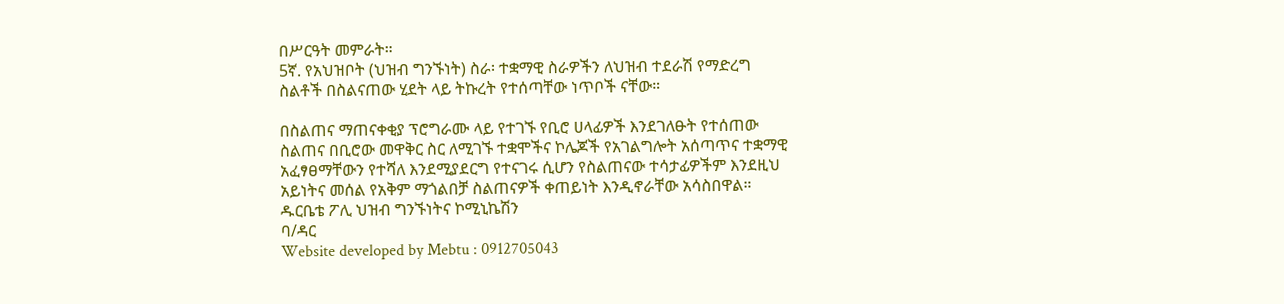በሥርዓት መምራት።
5ኛ. የአህዝቦት (ህዝብ ግንኙነት) ስራ፡ ተቋማዊ ስራዎችን ለህዝብ ተደራሽ የማድረግ ስልቶች በስልናጠው ሂደት ላይ ትኩረት የተሰጣቸው ነጥቦች ናቸው።

በስልጠና ማጠናቀቂያ ፕሮግራሙ ላይ የተገኙ የቢሮ ሀላፊዎች እንደገለፁት የተሰጠው ስልጠና በቢሮው መዋቅር ስር ለሚገኙ ተቋሞችና ኮሌጆች የአገልግሎት አሰጣጥና ተቋማዊ አፈፃፀማቸውን የተሻለ እንደሚያደርግ የተናገሩ ሲሆን የስልጠናው ተሳታፊዎችም እንደዚህ አይነትና መሰል የአቅም ማጎልበቻ ስልጠናዎች ቀጠይነት እንዲኖራቸው አሳስበዋል።
ዱርቤቴ ፖሊ ህዝብ ግንኙነትና ኮሚኒኬሽን
ባ/ዳር
Website developed by Mebtu : 0912705043